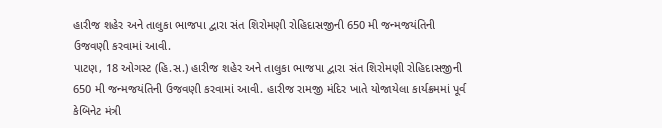હારીજ શહેર અને તાલુકા ભાજપા દ્વારા સંત શિરોમણી રોહિદાસજીની 650 મી જન્મજયંતિની ઉજવણી કરવામાં આવી.
પાટણ, 18 ઓગસ્ટ (હિ.સ.) હારીજ શહેર અને તાલુકા ભાજપા દ્વારા સંત શિરોમણી રોહિદાસજીની 650 મી જન્મજયંતિની ઉજવણી કરવામાં આવી. હારીજ રામજી મંદિર ખાતે યોજાયેલા કાર્યક્રમમાં પૂર્વ કેબિનેટ મંત્રી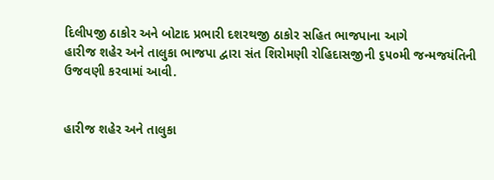દિલીપજી ઠાકોર અને બોટાદ પ્રભારી દશરથજી ઠાકોર સહિત ભાજપાના આગે
હારીજ શહેર અને તાલુકા ભાજપા દ્વારા સંત શિરોમણી રોહિદાસજીની ૬૫૦મી જન્મજયંતિની ઉજવણી કરવામાં આવી.


હારીજ શહેર અને તાલુકા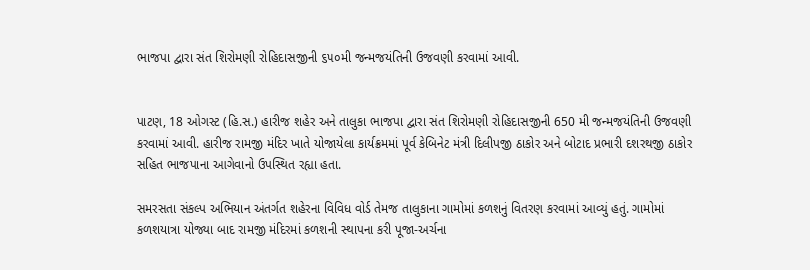ભાજપા દ્વારા સંત શિરોમણી રોહિદાસજીની ૬૫૦મી જન્મજયંતિની ઉજવણી કરવામાં આવી.


પાટણ, 18 ઓગસ્ટ (હિ.સ.) હારીજ શહેર અને તાલુકા ભાજપા દ્વારા સંત શિરોમણી રોહિદાસજીની 650 મી જન્મજયંતિની ઉજવણી કરવામાં આવી. હારીજ રામજી મંદિર ખાતે યોજાયેલા કાર્યક્રમમાં પૂર્વ કેબિનેટ મંત્રી દિલીપજી ઠાકોર અને બોટાદ પ્રભારી દશરથજી ઠાકોર સહિત ભાજપાના આગેવાનો ઉપસ્થિત રહ્યા હતા.

સમરસતા સંકલ્પ અભિયાન અંતર્ગત શહેરના વિવિધ વોર્ડ તેમજ તાલુકાના ગામોમાં કળશનું વિતરણ કરવામાં આવ્યું હતું. ગામોમાં કળશયાત્રા યોજ્યા બાદ રામજી મંદિરમાં કળશની સ્થાપના કરી પૂજા-અર્ચના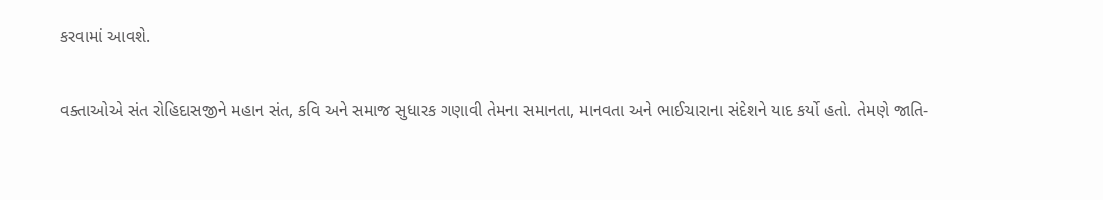કરવામાં આવશે.

વક્તાઓએ સંત રોહિદાસજીને મહાન સંત, કવિ અને સમાજ સુધારક ગણાવી તેમના સમાનતા, માનવતા અને ભાઈચારાના સંદેશને યાદ કર્યો હતો. તેમણે જાતિ-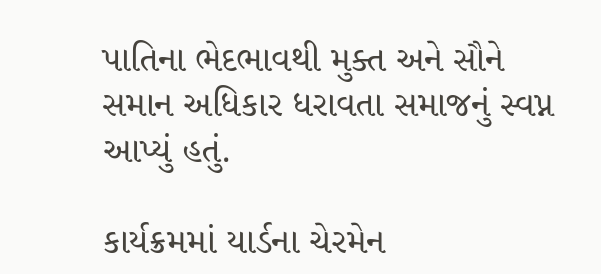પાતિના ભેદભાવથી મુક્ત અને સૌને સમાન અધિકાર ધરાવતા સમાજનું સ્વપ્ન આપ્યું હતું.

કાર્યક્રમમાં યાર્ડના ચેરમેન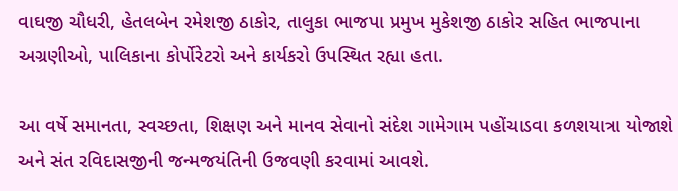વાઘજી ચૌધરી, હેતલબેન રમેશજી ઠાકોર, તાલુકા ભાજપા પ્રમુખ મુકેશજી ઠાકોર સહિત ભાજપાના અગ્રણીઓ, પાલિકાના કોર્પોરેટરો અને કાર્યકરો ઉપસ્થિત રહ્યા હતા.

આ વર્ષે સમાનતા, સ્વચ્છતા, શિક્ષણ અને માનવ સેવાનો સંદેશ ગામેગામ પહોંચાડવા કળશયાત્રા યોજાશે અને સંત રવિદાસજીની જન્મજયંતિની ઉજવણી કરવામાં આવશે.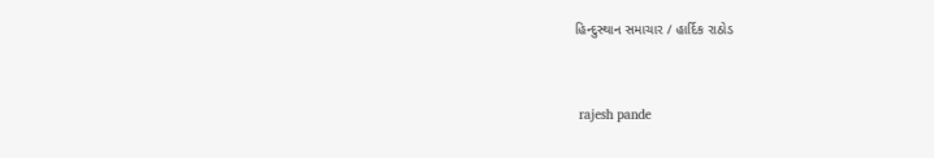હિન્દુસ્થાન સમાચાર / હાર્દિક રાઠોડ


 rajesh pande